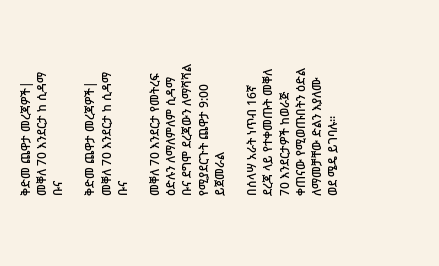ቅድመ ጨዋታ መረጃዎች| መቐለ 70 እንደርታ ከ ሲዳማ ቡና

ቅድመ ጨዋታ መረጃዎች| መቐለ 70 እንደርታ ከ ሲዳማ ቡና

መቐለ 70 እንደርታ የመትረፍ ዕድሉን ለማለምለም ሲዳማ ቡና ደግሞ ደረጃውን ለማሻሻል የሚያደርጉት ጨዋታ 9:00 ይጀመራል

በሰላሣ አራት ነጥብ 16ኛ ደረጃ ላይ የተቀመጡት መቐለ 70 እንደርታዎች ከወራጅ ቀጠናው የሚወጡበትን ዕድል ለማመቻቸው ድልን እያለሙ ወደ ሜዴ ይገባሉ።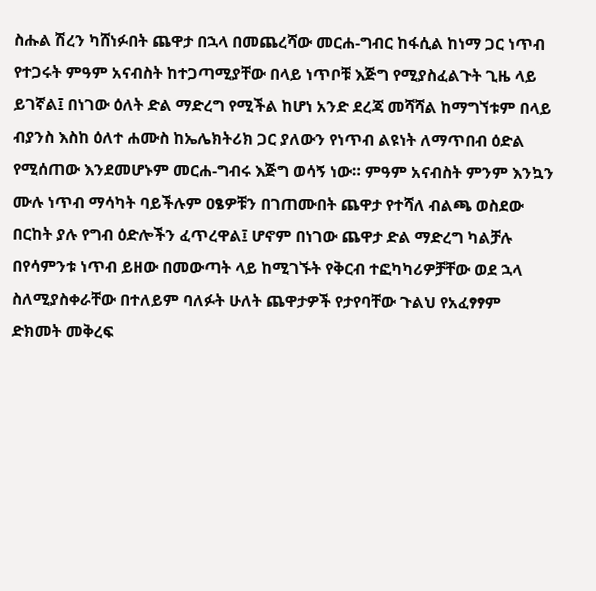ስሑል ሽረን ካሸነፉበት ጨዋታ በኋላ በመጨረሻው መርሐ-ግብር ከፋሲል ከነማ ጋር ነጥብ የተጋሩት ምዓም አናብስት ከተጋጣሚያቸው በላይ ነጥቦቹ እጅግ የሚያስፈልጉት ጊዜ ላይ ይገኛል፤ በነገው ዕለት ድል ማድረግ የሚችል ከሆነ አንድ ደረጃ መሻሻል ከማግኘቱም በላይ ብያንስ እስከ ዕለተ ሐሙስ ከኤሌክትሪክ ጋር ያለውን የነጥብ ልዩነት ለማጥበብ ዕድል የሚሰጠው እንደመሆኑም መርሐ-ግብሩ እጅግ ወሳኝ ነው። ምዓም አናብስት ምንም እንኳን ሙሉ ነጥብ ማሳካት ባይችሉም ዐፄዎቹን በገጠሙበት ጨዋታ የተሻለ ብልጫ ወስደው በርከት ያሉ የግብ ዕድሎችን ፈጥረዋል፤ ሆኖም በነገው ጨዋታ ድል ማድረግ ካልቻሉ በየሳምንቱ ነጥብ ይዘው በመውጣት ላይ ከሚገኙት የቅርብ ተፎካካሪዎቻቸው ወደ ኋላ ስለሚያስቀራቸው በተለይም ባለፉት ሁለት ጨዋታዎች የታየባቸው ጉልህ የአፈፃፃም ድክመት መቅረፍ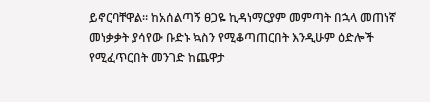ይኖርባቸዋል። ከአሰልጣኝ ፀጋዬ ኪዳነማርያም መምጣት በኋላ መጠነኛ መነቃቃት ያሳየው ቡድኑ ኳስን የሚቆጣጠርበት እንዲሁም ዕድሎች የሚፈጥርበት መንገድ ከጨዋታ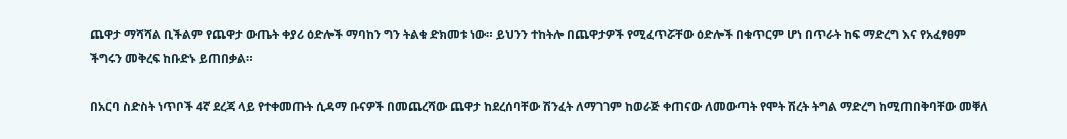ጨዋታ ማሻሻል ቢችልም የጨዋታ ውጤት ቀያሪ ዕድሎች ማባከን ግን ትልቁ ድክመቱ ነው። ይህንን ተከትሎ በጨዋታዎች የሚፈጥሯቸው ዕድሎች በቁጥርም ሆነ በጥራት ከፍ ማድረግ እና የአፈፃፀም ችግሩን መቅረፍ ከቡድኑ ይጠበቃል።

በአርባ ስድስት ነጥቦች 4ኛ ደረጃ ላይ የተቀመጡት ሲዳማ ቡናዎች በመጨረሻው ጨዋታ ከደረሰባቸው ሽንፈት ለማገገም ከወራጅ ቀጠናው ለመውጣት የሞት ሽረት ትግል ማድረግ ከሚጠበቅባቸው መቐለ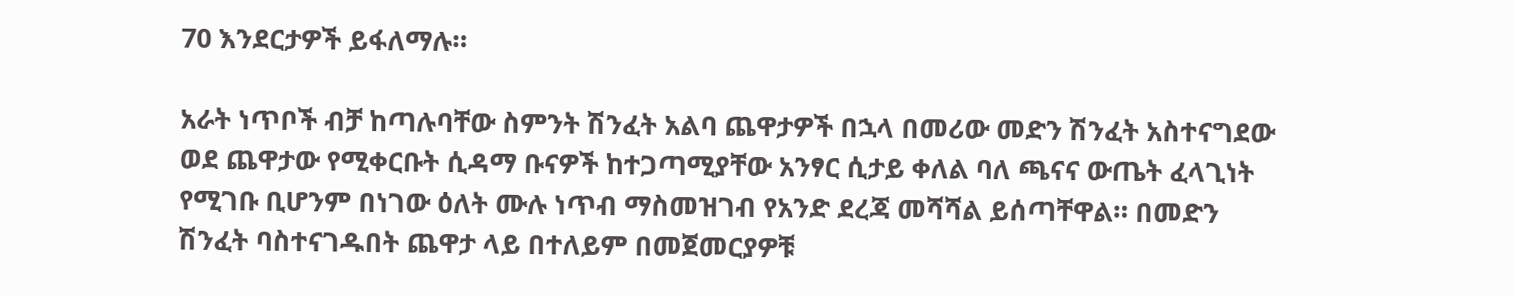70 እንደርታዎች ይፋለማሉ።

አራት ነጥቦች ብቻ ከጣሉባቸው ስምንት ሽንፈት አልባ ጨዋታዎች በኋላ በመሪው መድን ሽንፈት አስተናግደው ወደ ጨዋታው የሚቀርቡት ሲዳማ ቡናዎች ከተጋጣሚያቸው አንፃር ሲታይ ቀለል ባለ ጫናና ውጤት ፈላጊነት የሚገቡ ቢሆንም በነገው ዕለት ሙሉ ነጥብ ማስመዝገብ የአንድ ደረጃ መሻሻል ይሰጣቸዋል። በመድን ሽንፈት ባስተናገዱበት ጨዋታ ላይ በተለይም በመጀመርያዎቹ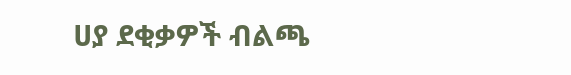ሀያ ደቂቃዎች ብልጫ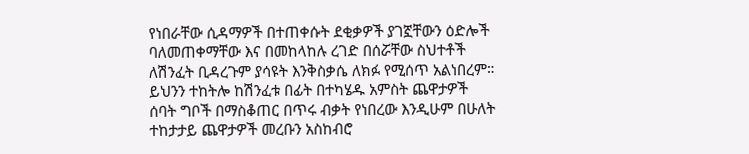የነበራቸው ሲዳማዎች በተጠቀሱት ደቂቃዎች ያገኟቸውን ዕድሎች ባለመጠቀማቸው እና በመከላከሉ ረገድ በሰሯቸው ስህተቶች ለሽንፈት ቢዳረጉም ያሳዩት እንቅስቃሴ ለክፉ የሚሰጥ አልነበረም። ይህንን ተከትሎ ከሽንፈቱ በፊት በተካሄዱ አምስት ጨዋታዎች ሰባት ግቦች በማስቆጠር በጥሩ ብቃት የነበረው እንዲሁም በሁለት ተከታታይ ጨዋታዎች መረቡን አስከብሮ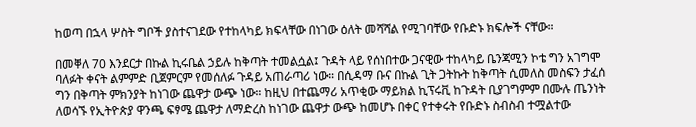ከወጣ በኋላ ሦስት ግቦች ያስተናገደው የተከላካይ ክፍላቸው በነገው ዕለት መሻሻል የሚገባቸው የቡድኑ ክፍሎች ናቸው።

በመቐለ 70 እንደርታ በኩል ኪሩቤል ኃይሉ ከቅጣት ተመልሷል፤ ጉዳት ላይ የሰነበተው ጋናዊው ተከላካይ ቤንጃሚን ኮቴ ግን አገግሞ ባለፉት ቀናት ልምምድ ቢጀምርም የመሰለፉ ጉዳይ አጠራጣሪ ነው። በሲዳማ ቡና በኩል ጊት ጋትኩት ከቅጣት ሲመለስ መስፍን ታፈሰ ግን በቅጣት ምክንያት ከነገው ጨዋታ ውጭ ነው። ከዚህ በተጨማሪ አጥቂው ማይክል ኪፕሩቪ ከጉዳት ቢያገግምም በሙሉ ጤንነት ለወሳኙ የኢትዮጵያ ዋንጫ ፍፃሜ ጨዋታ ለማድረስ ከነገው ጨዋታ ውጭ ከመሆኑ በቀር የተቀሩት የቡድኑ ስብስብ ተሟልተው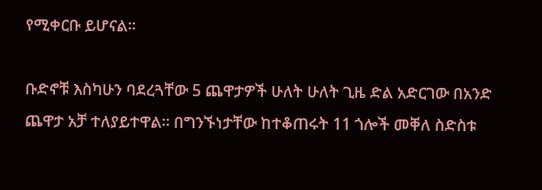የሚቀርቡ ይሆናል።

ቡድኖቹ እስካሁን ባደረጓቸው 5 ጨዋታዎች ሁለት ሁለት ጊዜ ድል አድርገው በአንድ ጨዋታ አቻ ተለያይተዋል። በግንኙነታቸው ከተቆጠሩት 11 ጎሎች መቐለ ስድስቱ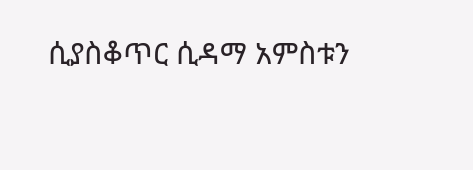ሲያስቆጥር ሲዳማ አምስቱን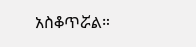አስቆጥሯል።